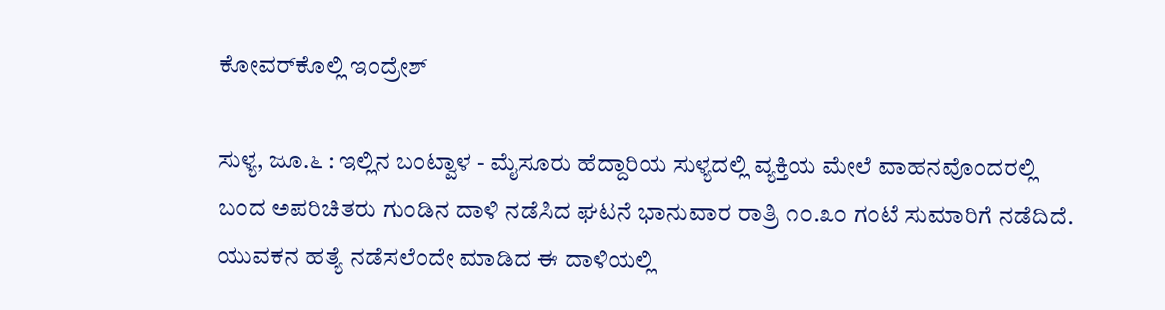ಕೋವರ್‌ಕೊಲ್ಲಿ ಇಂದ್ರೇಶ್

ಸುಳ್ಯ, ಜೂ.೬ : ಇಲ್ಲಿನ ಬಂಟ್ವಾಳ - ಮೈಸೂರು ಹೆದ್ದಾರಿಯ ಸುಳ್ಯದಲ್ಲಿ ವ್ಯಕ್ತಿಯ ಮೇಲೆ ವಾಹನವೊಂದರಲ್ಲಿ ಬಂದ ಅಪರಿಚಿತರು ಗುಂಡಿನ ದಾಳಿ ನಡೆಸಿದ ಘಟನೆ ಭಾನುವಾರ ರಾತ್ರಿ ೧೦.೩೦ ಗಂಟೆ ಸುಮಾರಿಗೆ ನಡೆದಿದೆ. ಯುವಕನ ಹತ್ಯೆ ನಡೆಸಲೆಂದೇ ಮಾಡಿದ ಈ ದಾಳಿಯಲ್ಲಿ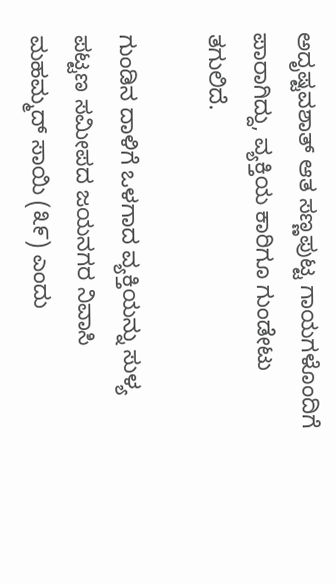ಅದೃಷ್ಟವಶಾತ್ ಆತ ಸಣ್ಣಪುಟ್ಟ ಗಾಯಗಳೊಂದಿಗೆ ಪಾರಾಗಿದ್ದು, ವ್ಯಕ್ತಿಯ ಕಾರಿಗೂ ಗುಂಡೇಟು ತಗುಲಿದೆ.

ಗುಂಡಿನ ದಾಳಿಗೆ ಒಳಗಾದ ವ್ಯಕ್ತಿಯನ್ನು ಸುಳ್ಯ ಪಟ್ಟಣ ಸಮೀಪದ ಜಯನಗರ ನಿವಾಸಿ ಮಹಮ್ಮದ್ ಸಾಯಿ (೩೯) ಎಂದು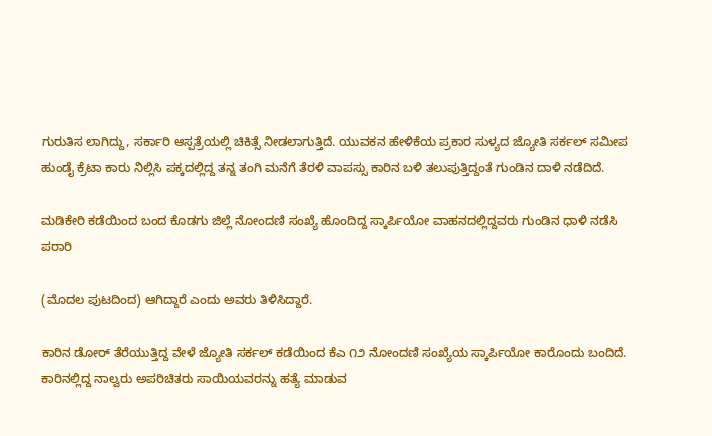ಗುರುತಿಸ ಲಾಗಿದ್ದು, ಸರ್ಕಾರಿ ಆಸ್ಪತ್ರೆಯಲ್ಲಿ ಚಿಕಿತ್ಸೆ ನೀಡಲಾಗುತ್ತಿದೆ. ಯುವಕನ ಹೇಳಿಕೆಯ ಪ್ರಕಾರ ಸುಳ್ಯದ ಜ್ಯೋತಿ ಸರ್ಕಲ್ ಸಮೀಪ ಹುಂಡೈ ಕ್ರೆಟಾ ಕಾರು ನಿಲ್ಲಿಸಿ ಪಕ್ಕದಲ್ಲಿದ್ದ ತನ್ನ ತಂಗಿ ಮನೆಗೆ ತೆರಳಿ ವಾಪಸ್ಸು ಕಾರಿನ ಬಳಿ ತಲುಪುತ್ತಿದ್ದಂತೆ ಗುಂಡಿನ ದಾಳಿ ನಡೆದಿದೆ.

ಮಡಿಕೇರಿ ಕಡೆಯಿಂದ ಬಂದ ಕೊಡಗು ಜಿಲ್ಲೆ ನೋಂದಣಿ ಸಂಖ್ಯೆ ಹೊಂದಿದ್ದ ಸ್ಕಾರ್ಪಿಯೋ ವಾಹನದಲ್ಲಿದ್ದವರು ಗುಂಡಿನ ಧಾಳಿ ನಡೆಸಿ ಪರಾರಿ

(ಮೊದಲ ಪುಟದಿಂದ) ಆಗಿದ್ದಾರೆ ಎಂದು ಅವರು ತಿಳಿಸಿದ್ದಾರೆ.

ಕಾರಿನ ಡೋರ್ ತೆರೆಯುತ್ತಿದ್ದ ವೇಳೆ ಜ್ಯೋತಿ ಸರ್ಕಲ್ ಕಡೆಯಿಂದ ಕೆಎ ೧೨ ನೋಂದಣಿ ಸಂಖ್ಯೆಯ ಸ್ಕಾರ್ಪಿಯೋ ಕಾರೊಂದು ಬಂದಿದೆ. ಕಾರಿನಲ್ಲಿದ್ದ ನಾಲ್ವರು ಅಪರಿಚಿತರು ಸಾಯಿಯವರನ್ನು ಹತ್ಯೆ ಮಾಡುವ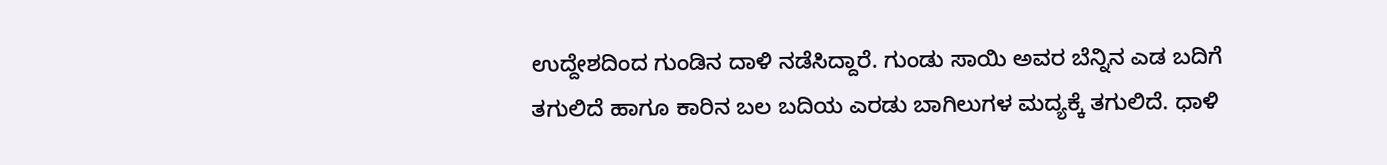ಉದ್ದೇಶದಿಂದ ಗುಂಡಿನ ದಾಳಿ ನಡೆಸಿದ್ದಾರೆ. ಗುಂಡು ಸಾಯಿ ಅವರ ಬೆನ್ನಿನ ಎಡ ಬದಿಗೆ ತಗುಲಿದೆ ಹಾಗೂ ಕಾರಿನ ಬಲ ಬದಿಯ ಎರಡು ಬಾಗಿಲುಗಳ ಮದ್ಯಕ್ಕೆ ತಗುಲಿದೆ. ಧಾಳಿ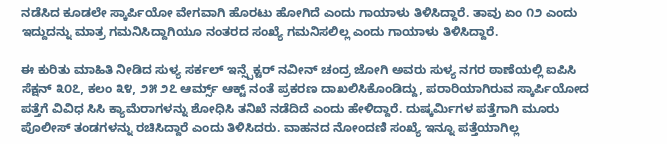ನಡೆಸಿದ ಕೂಡಲೇ ಸ್ಕಾರ್ಪಿಯೋ ವೇಗವಾಗಿ ಹೊರಟು ಹೋಗಿದೆ ಎಂದು ಗಾಯಾಳು ತಿಳಿಸಿದ್ದಾರೆ. ತಾವು ಏಂ ೧೨ ಎಂದು ಇದ್ದುದನ್ನು ಮಾತ್ರ ಗಮನಿಸಿದ್ದಾಗಿಯೂ ನಂತರದ ಸಂಖ್ಯೆ ಗಮನಿಸಲಿಲ್ಲ ಎಂದು ಗಾಯಾಳು ತಿಳಿಸಿದ್ದಾರೆ.

ಈ ಕುರಿತು ಮಾಹಿತಿ ನೀಡಿದ ಸುಳ್ಯ ಸರ್ಕಲ್ ಇನ್ಸ್ಪೆಕ್ಟರ್ ನವೀನ್ ಚಂದ್ರ ಜೋಗಿ ಅವರು ಸುಳ್ಯ ನಗರ ಠಾಣೆಯಲ್ಲಿ ಐಪಿಸಿ ಸೆಕ್ಷನ್ ೩೦೭, ಕಲಂ ೩೪, ೨೫ ೨೭ ಆರ್ಮ್ಸ್ ಆಕ್ಟ್ ನಂತೆ ಪ್ರಕರಣ ದಾಖಲಿಸಿಕೊಂಡಿದ್ದು, ಪರಾರಿಯಾಗಿರುವ ಸ್ಕಾರ್ಪಿಯೋದ ಪತ್ತೆಗೆ ವಿವಿಧ ಸಿಸಿ ಕ್ಯಾಮೆರಾಗಳನ್ನು ಶೋಧಿಸಿ ತನಿಖೆ ನಡೆದಿದೆ ಎಂದು ಹೇಳಿದ್ದಾರೆ. ದುಷ್ಕರ್ಮಿಗಳ ಪತ್ತೆಗಾಗಿ ಮೂರು ಪೊಲೀಸ್ ತಂಡಗಳನ್ನು ರಚಿಸಿದ್ದಾರೆ ಎಂದು ತಿಳಿಸಿದರು. ವಾಹನದ ನೋಂದಣಿ ಸಂಖ್ಯೆ ಇನ್ನೂ ಪತ್ತೆಯಾಗಿಲ್ಲ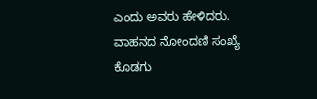ಎಂದು ಅವರು ಹೇಳಿದರು. ವಾಹನದ ನೋಂದಣಿ ಸಂಖ್ಯೆ ಕೊಡಗು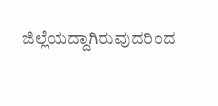ಜಿಲ್ಲೆಯದ್ದಾಗಿರುವುದರಿಂದ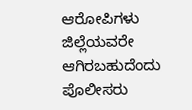ಆರೋಪಿಗಳು ಜಿಲ್ಲೆಯವರೇ ಆಗಿರಬಹುದೆಂದು ಪೊಲೀಸರು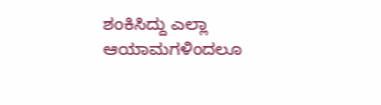ಶಂಕಿಸಿದ್ದು ಎಲ್ಲಾ ಆಯಾಮಗಳಿಂದಲೂ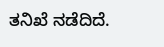ತನಿಖೆ ನಡೆದಿದೆ.